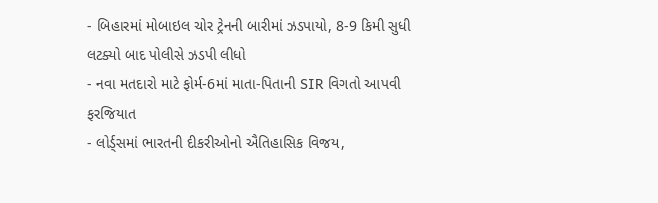- બિહારમાં મોબાઇલ ચોર ટ્રેનની બારીમાં ઝડપાયો, 8-9 કિમી સુધી લટક્યો બાદ પોલીસે ઝડપી લીધો
- નવા મતદારો માટે ફોર્મ-6માં માતા-પિતાની SIR વિગતો આપવી ફરજિયાત
- લોર્ડ્સમાં ભારતની દીકરીઓનો ઐતિહાસિક વિજય,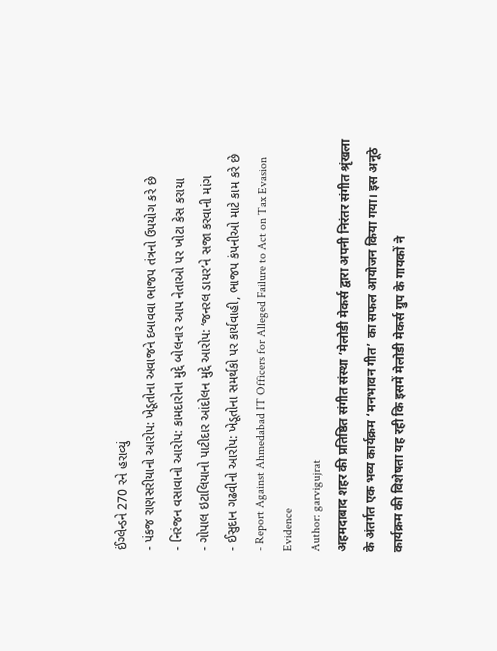ઈંગ્લેન્ડને 270 રને હરાવ્યું
- પંકજ રાણસરીયાનો આરોપ: ખેડૂતોના અવાજને દબાવવા ભાજપ તંત્રનો ઉપયોગ કરે છે
- નિરંજન વસાવાનો આરોપ: કામદારોના મુદ્દે બોલનાર આપ નેતાઓ પર ખોટા કેસ કરાયા
- ગોપાલ ઇટાલિયાનો પાટીદાર આંદોલન મુદ્દે આરોપ: ‘જનરલ ડાયર’ને સજા કરવાની માંગ
- ઈસુદાન ગઢવીનો આરોપ: ખેડૂતોના સમર્થકો પર કાર્યવાહી, ભાજપ કંપનીઓ માટે કામ કરે છે
- Report Against Ahmedabad IT Officers for Alleged Failure to Act on Tax Evasion Evidence
Author: garvigujrat
अहमदाबाद शहर की प्रतिष्ठित संगीत संस्था ‘मेलोडी मेकर्स द्वारा अपनी निरंतर संगीत श्रृंखला के अंतर्गत एक भव्य कार्यक्रम ‘मनभावन गीत’ का सफल आयोजन किया गया। इस अनूठे कार्यक्रम की विशेषता यह रही कि इसमें मेलोडी मेकर्स ग्रुप के गायकों ने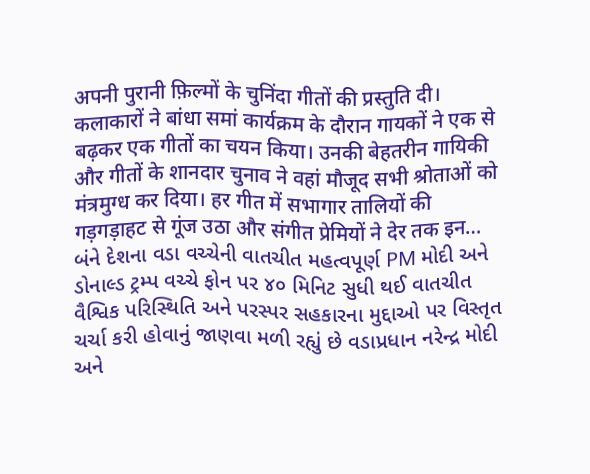अपनी पुरानी फ़िल्मों के चुनिंदा गीतों की प्रस्तुति दी। कलाकारों ने बांधा समां कार्यक्रम के दौरान गायकों ने एक से बढ़कर एक गीतों का चयन किया। उनकी बेहतरीन गायिकी और गीतों के शानदार चुनाव ने वहां मौजूद सभी श्रोताओं को मंत्रमुग्ध कर दिया। हर गीत में सभागार तालियों की गड़गड़ाहट से गूंज उठा और संगीत प्रेमियों ने देर तक इन…
બંને દેશના વડા વચ્ચેની વાતચીત મહત્વપૂર્ણ PM મોદી અને ડોનાલ્ડ ટ્રમ્પ વચ્ચે ફોન પર ૪૦ મિનિટ સુધી થઈ વાતચીત વૈશ્વિક પરિસ્થિતિ અને પરસ્પર સહકારના મુદ્દાઓ પર વિસ્તૃત ચર્ચા કરી હોવાનું જાણવા મળી રહ્યું છે વડાપ્રધાન નરેન્દ્ર મોદી અને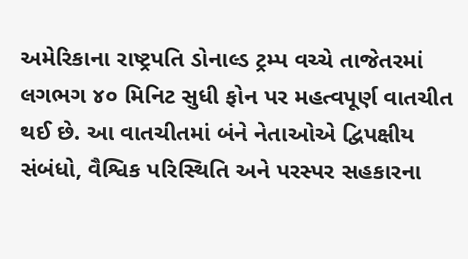અમેરિકાના રાષ્ટ્રપતિ ડોનાલ્ડ ટ્રમ્પ વચ્ચે તાજેતરમાં લગભગ ૪૦ મિનિટ સુધી ફોન પર મહત્વપૂર્ણ વાતચીત થઈ છે. આ વાતચીતમાં બંને નેતાઓએ દ્વિપક્ષીય સંબંધો, વૈશ્વિક પરિસ્થિતિ અને પરસ્પર સહકારના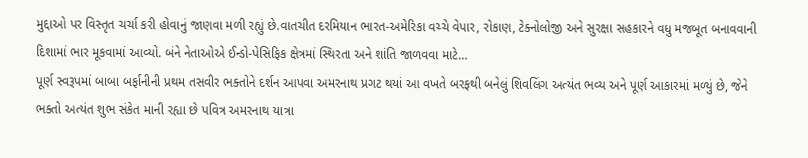મુદ્દાઓ પર વિસ્તૃત ચર્ચા કરી હોવાનું જાણવા મળી રહ્યું છે.વાતચીત દરમિયાન ભારત-અમેરિકા વચ્ચે વેપાર, રોકાણ, ટેક્નોલોજી અને સુરક્ષા સહકારને વધુ મજબૂત બનાવવાની દિશામાં ભાર મૂકવામાં આવ્યો. બંને નેતાઓએ ઈન્ડો-પેસિફિક ક્ષેત્રમાં સ્થિરતા અને શાંતિ જાળવવા માટે…
પૂર્ણ સ્વરૂપમાં બાબા બર્ફાનીની પ્રથમ તસવીર ભક્તોને દર્શન આપવા અમરનાથ પ્રગટ થયાં આ વખતે બરફથી બનેલું શિવલિંગ અત્યંત ભવ્ય અને પૂર્ણ આકારમાં મળ્યું છે, જેને ભક્તો અત્યંત શુભ સંકેત માની રહ્યા છે પવિત્ર અમરનાથ યાત્રા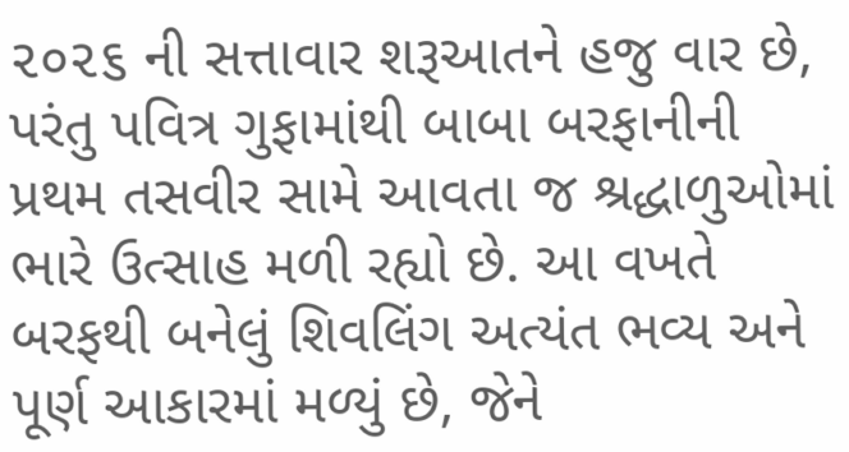૨૦૨૬ ની સત્તાવાર શરૂઆતને હજુ વાર છે, પરંતુ પવિત્ર ગુફામાંથી બાબા બરફાનીની પ્રથમ તસવીર સામે આવતા જ શ્રદ્ધાળુઓમાં ભારે ઉત્સાહ મળી રહ્યો છે. આ વખતે બરફથી બનેલું શિવલિંગ અત્યંત ભવ્ય અને પૂર્ણ આકારમાં મળ્યું છે, જેને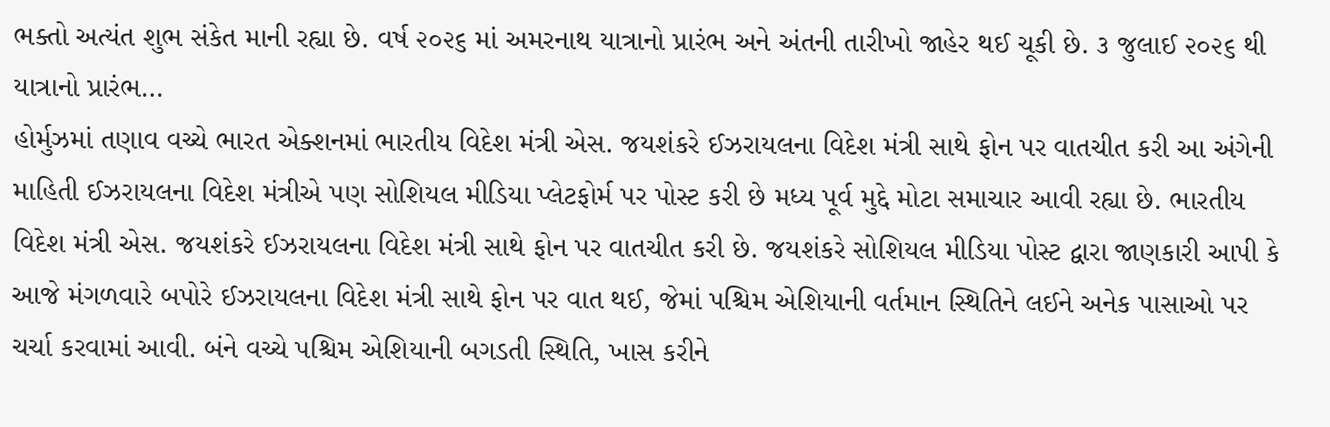ભક્તો અત્યંત શુભ સંકેત માની રહ્યા છે. વર્ષ ૨૦૨૬ માં અમરનાથ યાત્રાનો પ્રારંભ અને અંતની તારીખો જાહેર થઈ ચૂકી છે. ૩ જુલાઈ ૨૦૨૬ થી યાત્રાનો પ્રારંભ…
હોર્મુઝમાં તણાવ વચ્ચે ભારત એક્શનમાં ભારતીય વિદેશ મંત્રી એસ. જયશંકરે ઈઝરાયલના વિદેશ મંત્રી સાથે ફોન પર વાતચીત કરી આ અંગેની માહિતી ઈઝરાયલના વિદેશ મંત્રીએ પણ સોશિયલ મીડિયા પ્લેટફોર્મ પર પોસ્ટ કરી છે મધ્ય પૂર્વ મુદ્દે મોટા સમાચાર આવી રહ્યા છે. ભારતીય વિદેશ મંત્રી એસ. જયશંકરે ઈઝરાયલના વિદેશ મંત્રી સાથે ફોન પર વાતચીત કરી છે. જયશંકરે સોશિયલ મીડિયા પોસ્ટ દ્વારા જાણકારી આપી કે આજે મંગળવારે બપોરે ઈઝરાયલના વિદેશ મંત્રી સાથે ફોન પર વાત થઈ, જેમાં પશ્ચિમ એશિયાની વર્તમાન સ્થિતિને લઈને અનેક પાસાઓ પર ચર્ચા કરવામાં આવી. બંને વચ્ચે પશ્ચિમ એશિયાની બગડતી સ્થિતિ, ખાસ કરીને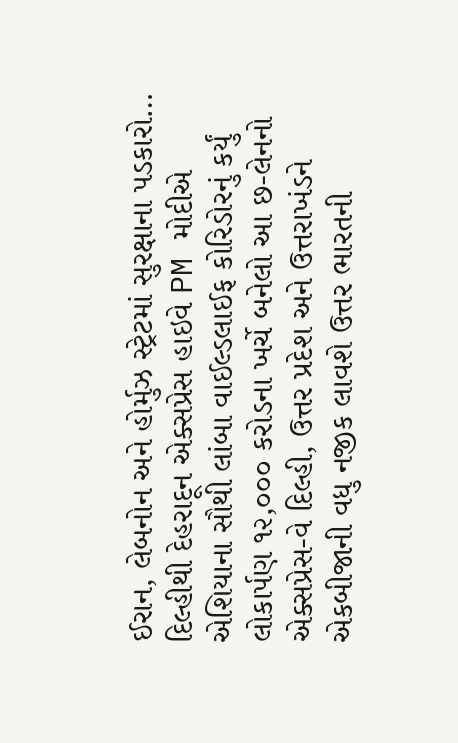ઈરાન, લેબનોન અને હોર્મુઝ સ્ટ્રેટમાં સુરક્ષાના પડકારો…
દિલ્હીથી દેહરાદૂન એક્સપ્રેસ હાઇવે PM મોદીએ એશિયાના સૌથી લાંબા વાઈલ્ડલાઈફ કોરિડોરનું કર્યું લોકાર્પણ ૧૨,૦૦૦ કરોડના ખર્ચે બનેલો આ છ-લેનનો એક્સપ્રેસ-વે દિલ્હી, ઉત્તર પ્રદેશ અને ઉત્તરાખંડને એકબીજાની વધુ નજીક લાવશે ઉત્તર ભારતની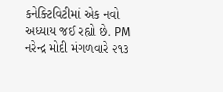કનેક્ટિવિટીમાં એક નવો અધ્યાય જઈ રહ્યો છે. PM નરેન્દ્ર મોદી મંગળવારે ૨૧૩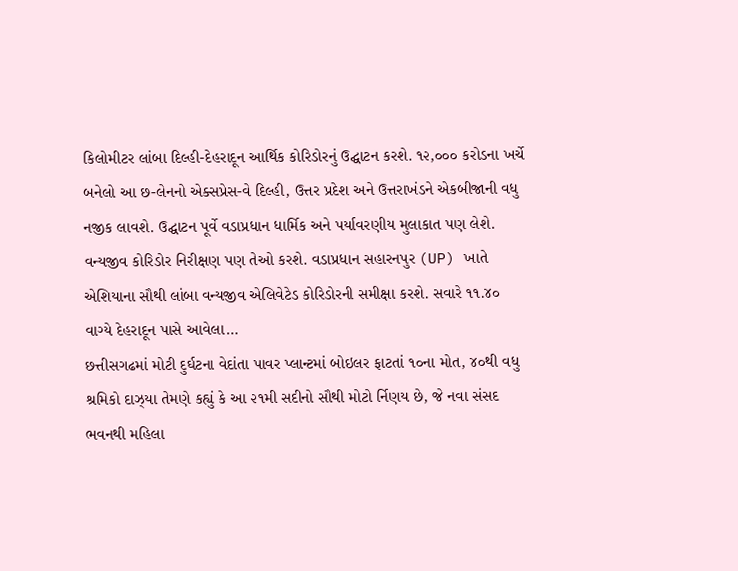કિલોમીટર લાંબા દિલ્હી-દેહરાદૂન આર્થિક કોરિડોરનું ઉદ્ઘાટન કરશે. ૧૨,૦૦૦ કરોડના ખર્ચે બનેલો આ છ-લેનનો એક્સપ્રેસ-વે દિલ્હી, ઉત્તર પ્રદેશ અને ઉત્તરાખંડને એકબીજાની વધુ નજીક લાવશે. ઉદ્ઘાટન પૂર્વે વડાપ્રધાન ધાર્મિક અને પર્યાવરણીય મુલાકાત પણ લેશે. વન્યજીવ કોરિડોર નિરીક્ષણ પણ તેઓ કરશે. વડાપ્રધાન સહારનપુર (UP) ખાતે એશિયાના સૌથી લાંબા વન્યજીવ એલિવેટેડ કોરિડોરની સમીક્ષા કરશે. સવારે ૧૧.૪૦ વાગ્યે દેહરાદૂન પાસે આવેલા…
છત્તીસગઢમાં મોટી દુર્ઘટના વેદાંતા પાવર પ્લાન્ટમાં બોઇલર ફાટતાં ૧૦ના મોત, ૪૦થી વધુ શ્રમિકો દાઝ્યા તેમણે કહ્યું કે આ ૨૧મી સદીનો સૌથી મોટો ર્નિણય છે, જે નવા સંસદ ભવનથી મહિલા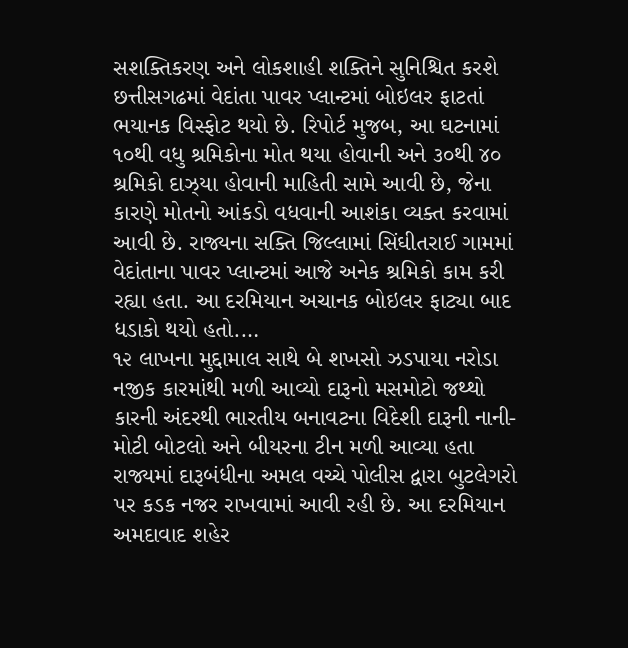સશક્તિકરણ અને લોકશાહી શક્તિને સુનિશ્ચિત કરશે છત્તીસગઢમાં વેદાંતા પાવર પ્લાન્ટમાં બોઇલર ફાટતાં ભયાનક વિસ્ફોટ થયો છે. રિપોર્ટ મુજબ, આ ઘટનામાં ૧૦થી વધુ શ્રમિકોના મોત થયા હોવાની અને ૩૦થી ૪૦ શ્રમિકો દાઝ્યા હોવાની માહિતી સામે આવી છે, જેના કારણે મોતનો આંકડો વધવાની આશંકા વ્યક્ત કરવામાં આવી છે. રાજ્યના સક્તિ જિલ્લામાં સિંઘીતરાઈ ગામમાં વેદાંતાના પાવર પ્લાન્ટમાં આજે અનેક શ્રમિકો કામ કરી રહ્યા હતા. આ દરમિયાન અચાનક બોઇલર ફાટ્યા બાદ ધડાકો થયો હતો.…
૧૨ લાખના મુદ્દામાલ સાથે બે શખસો ઝડપાયા નરોડા નજીક કારમાંથી મળી આવ્યો દારૂનો મસમોટો જથ્થો કારની અંદરથી ભારતીય બનાવટના વિદેશી દારૂની નાની-મોટી બોટલો અને બીયરના ટીન મળી આવ્યા હતા રાજ્યમાં દારૂબંધીના અમલ વચ્ચે પોલીસ દ્વારા બુટલેગરો પર કડક નજર રાખવામાં આવી રહી છે. આ દરમિયાન અમદાવાદ શહેર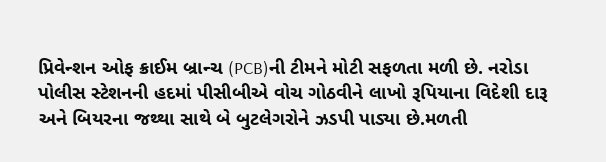પ્રિવેન્શન ઓફ ક્રાઈમ બ્રાન્ચ (PCB)ની ટીમને મોટી સફળતા મળી છે. નરોડા પોલીસ સ્ટેશનની હદમાં પીસીબીએ વોચ ગોઠવીને લાખો રૂપિયાના વિદેશી દારૂ અને બિયરના જથ્થા સાથે બે બુટલેગરોને ઝડપી પાડ્યા છે.મળતી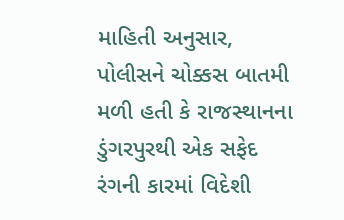માહિતી અનુસાર, પોલીસને ચોક્કસ બાતમી મળી હતી કે રાજસ્થાનના ડુંગરપુરથી એક સફેદ રંગની કારમાં વિદેશી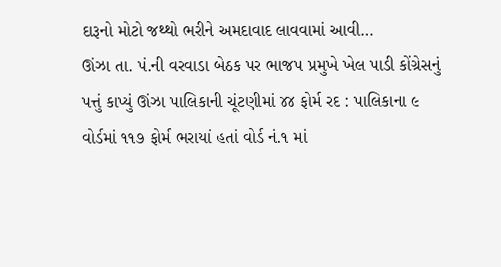દારૂનો મોટો જથ્થો ભરીને અમદાવાદ લાવવામાં આવી…
ઊંઝા તા. પં.ની વરવાડા બેઠક પર ભાજપ પ્રમુખે ખેલ પાડી કોંગ્રેસનું પત્તું કાપ્યું ઊંઝા પાલિકાની ચૂંટણીમાં ૪૪ ફોર્મ રદ : પાલિકાના ૯ વોર્ડમાં ૧૧૭ ફોર્મ ભરાયાં હતાં વોર્ડ નં.૧ માં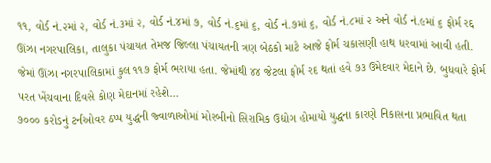૧૧, વોર્ડ નં.૨માં ૨, વોર્ડ નં.૩માં ૨, વોર્ડ નં.૪માં ૭, વોર્ડ નં.૬માં ૬, વોર્ડ નં.૭માં ૬, વોર્ડ નં.૮માં ૨ અને વોર્ડ નં.૯માં ૬ ફોર્મ રદ્દ ઊંઝા નગરપાલિકા, તાલુકા પંચાયત તેમજ જિલ્લા પંચાયતની ત્રણ બેઠકો માટે આજે ફોર્મ ચકાસણી હાથ ધરવામાં આવી હતી. જેમાં ઊંઝા નગરપાલિકામાં કુલ ૧૧૭ ફોર્મ ભરાયા હતા. જેમાંથી ૪૪ જેટલા ફોર્મ રદ થતાં હવે ૭૩ ઉમેદવાર મેદાને છે. બુધવારે ફોર્મ પરત ખેંચવાના દિવસે કોણ મેદાનમાં રહેશે…
૭૦૦૦ કરોડનું ટર્નઓવર ઠપ્પ યુદ્ધની જ્વાળાઓમાં મોરબીનો સિરામિક ઉદ્યોગ હોમાયો યુદ્ધના કારણે નિકાસના પ્રભાવિત થતા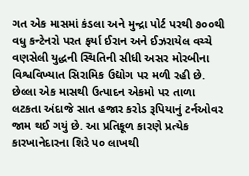ગત એક માસમાં કંડલા અને મુન્દ્રા પોર્ટ પરથી ૭૦૦થી વધુ કન્ટેનરો પરત ફર્યા ઈરાન અને ઈઝરાયેલ વચ્ચે વણસેલી યુદ્ધની સ્થિતિની સીધી અસર મોરબીના વિશ્વવિખ્યાત સિરામિક ઉદ્યોગ પર મળી રહી છે. છેલ્લા એક માસથી ઉત્પાદન એકમો પર તાળા લટકતા અંદાજે સાત હજાર કરોડ રૂપિયાનું ટર્નઓવર જામ થઈ ગયું છે. આ પ્રતિકૂળ કારણે પ્રત્યેક કારખાનેદારના શિરે ૫૦ લાખથી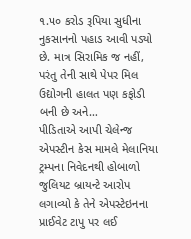૧.૫૦ કરોડ રૂપિયા સુધીના નુકસાનનો પહાડ આવી પડ્યો છે. માત્ર સિરામિક જ નહીં, પરંતુ તેની સાથે પેપર મિલ ઉદ્યોગની હાલત પણ કફોડી બની છે અને…
પીડિતાએ આપી ચેલેન્જ એપસ્ટીન કેસ મામલે મેલાનિયા ટ્રમ્પના નિવેદનથી હોબાળો જુલિયટ બ્રાયન્ટે આરોપ લગાવ્યો કે તેને એપસ્ટેઇનના પ્રાઈવેટ ટાપુ પર લઈ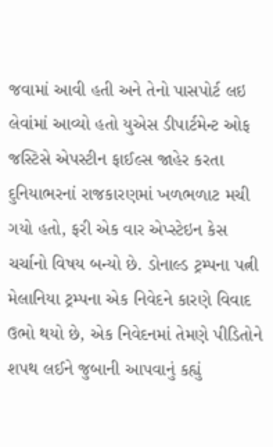જવામાં આવી હતી અને તેનો પાસપોર્ટ લઇ લેવાંમાં આવ્યો હતો યુએસ ડીપાર્ટમેન્ટ ઓફ જસ્ટિસે એપસ્ટીન ફાઈલ્સ જાહેર કરતા દુનિયાભરનાં રાજકારણમાં ખળભળાટ મચી ગયો હતો, ફરી એક વાર એપ્સ્ટેઇન કેસ ચર્ચાનો વિષય બન્યો છે. ડોનાલ્ડ ટ્રમ્પના પત્ની મેલાનિયા ટ્રમ્પના એક નિવેદને કારણે વિવાદ ઉભો થયો છે, એક નિવેદનમાં તેમણે પીડિતોને શપથ લઈને જુબાની આપવાનું કહ્યું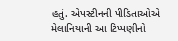હતું. એપસ્ટીનની પીડિતાઓએ મેલાનિયાની આ ટિપ્પણીનો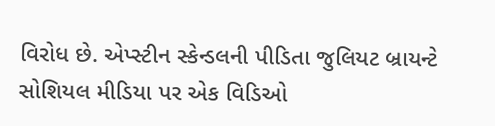વિરોધ છે. એપ્સ્ટીન સ્કેન્ડલની પીડિતા જુલિયટ બ્રાયન્ટે સોશિયલ મીડિયા પર એક વિડિઓ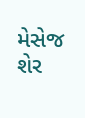મેસેજ શેર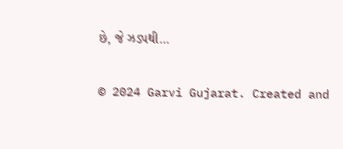છે, જે ઝડપથી…

© 2024 Garvi Gujarat. Created and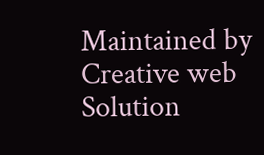Maintained by Creative web Solution